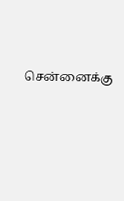சென்னைக்கு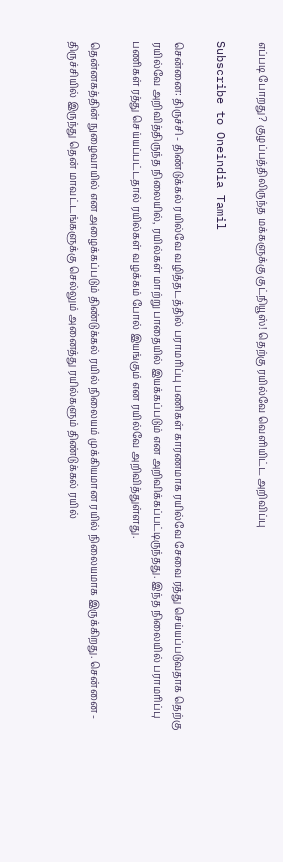எப்படி போறது? குழப்பத்திலிருந்த மக்களுக்கு குட்நியூஸ்! தெற்கு ரயில்வே வெளியிட்ட அறிவிப்பு

Subscribe to Oneindia Tamil

சென்னை: திருச்சி - திண்டுக்கல் ரயில்வே வழித்தடத்தில் பராமரிப்பு பணிகள் காரணமாக ரயில்வே சேவை ரத்து செய்யப்படுவதாக தெற்கு ரயில்வே அறிவித்திருந்த நிலையில், ரயில்கள் மாற்று பாதையில் இயக்கப்படும் என அறிவிக்கப்பட்டிருந்தது. இந்த நிலையில் பராமரிப்பு பணிகள் ரத்து செய்யப்பட்டதால் ரயில்கள் வழக்கம் போல் இயங்கும் என ரயில்வே அறிவித்துள்ளது.

தென்னகத்தின் நுழைவாயில் என அழைக்கப்படும் திண்டுக்கல் ரயில் நிலையம் முக்கியமான ரயில் நிலையமாக இருக்கிறது. சென்னை - திருச்சியில் இருந்து தென் மாவட்டங்களுக்கு செல்லும் அனைத்து ரயில்களும் திண்டுக்கல் ரயில்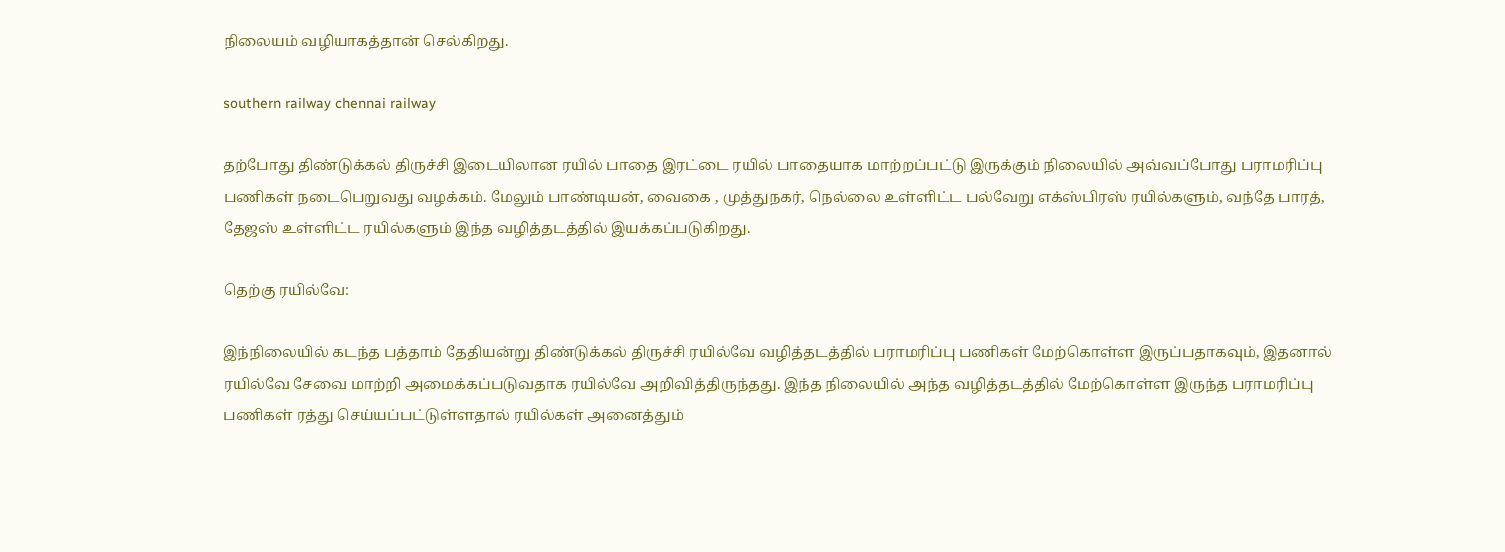நிலையம் வழியாகத்தான் செல்கிறது.

southern railway chennai railway

தற்போது திண்டுக்கல் திருச்சி இடையிலான ரயில் பாதை இரட்டை ரயில் பாதையாக மாற்றப்பட்டு இருக்கும் நிலையில் அவ்வப்போது பராமரிப்பு பணிகள் நடைபெறுவது வழக்கம். மேலும் பாண்டியன், வைகை , முத்துநகர், நெல்லை உள்ளிட்ட பல்வேறு எக்ஸ்பிரஸ் ரயில்களும், வந்தே பாரத், தேஜஸ் உள்ளிட்ட ரயில்களும் இந்த வழித்தடத்தில் இயக்கப்படுகிறது.

தெற்கு ரயில்வே:

இந்நிலையில் கடந்த பத்தாம் தேதியன்று திண்டுக்கல் திருச்சி ரயில்வே வழித்தடத்தில் பராமரிப்பு பணிகள் மேற்கொள்ள இருப்பதாகவும், இதனால் ரயில்வே சேவை மாற்றி அமைக்கப்படுவதாக ரயில்வே அறிவித்திருந்தது. இந்த நிலையில் அந்த வழித்தடத்தில் மேற்கொள்ள இருந்த பராமரிப்பு பணிகள் ரத்து செய்யப்பட்டுள்ளதால் ரயில்கள் அனைத்தும்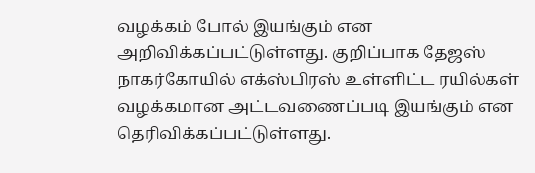வழக்கம் போல் இயங்கும் என அறிவிக்கப்பட்டுள்ளது. குறிப்பாக தேஜஸ் நாகர்கோயில் எக்ஸ்பிரஸ் உள்ளிட்ட ரயில்கள் வழக்கமான அட்டவணைப்படி இயங்கும் என தெரிவிக்கப்பட்டுள்ளது.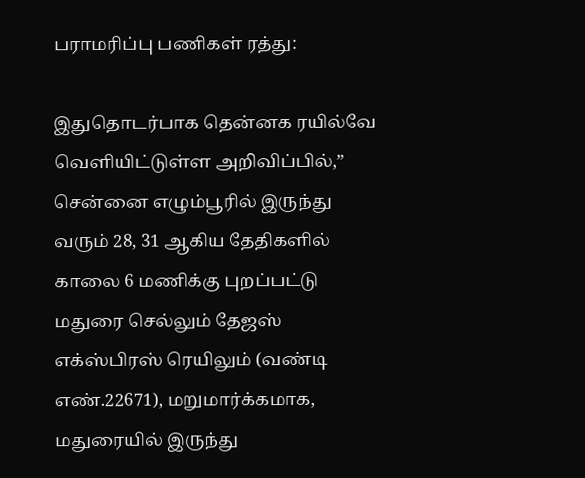பராமரிப்பு பணிகள் ரத்து:

இதுதொடர்பாக தென்னக ரயில்வே வெளியிட்டுள்ள அறிவிப்பில்,” சென்னை எழும்பூரில் இருந்து வரும் 28, 31 ஆகிய தேதிகளில் காலை 6 மணிக்கு புறப்பட்டு மதுரை செல்லும் தேஜஸ் எக்ஸ்பிரஸ் ரெயிலும் (வண்டி எண்.22671), மறுமார்க்கமாக, மதுரையில் இருந்து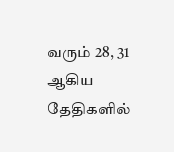வரும் 28, 31 ஆகிய தேதிகளில்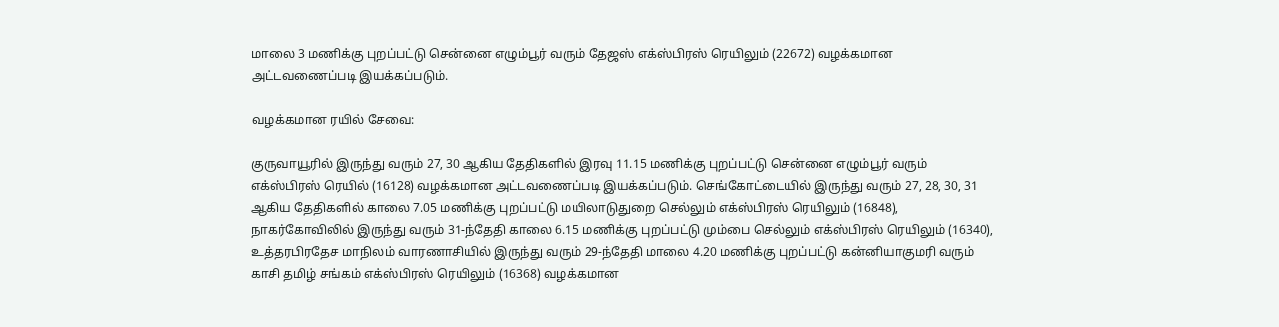மாலை 3 மணிக்கு புறப்பட்டு சென்னை எழும்பூர் வரும் தேஜஸ் எக்ஸ்பிரஸ் ரெயிலும் (22672) வழக்கமான அட்டவணைப்படி இயக்கப்படும்.

வழக்கமான ரயில் சேவை:

குருவாயூரில் இருந்து வரும் 27, 30 ஆகிய தேதிகளில் இரவு 11.15 மணிக்கு புறப்பட்டு சென்னை எழும்பூர் வரும் எக்ஸ்பிரஸ் ரெயில் (16128) வழக்கமான அட்டவணைப்படி இயக்கப்படும். செங்கோட்டையில் இருந்து வரும் 27, 28, 30, 31 ஆகிய தேதிகளில் காலை 7.05 மணிக்கு புறப்பட்டு மயிலாடுதுறை செல்லும் எக்ஸ்பிரஸ் ரெயிலும் (16848), நாகர்கோவிலில் இருந்து வரும் 31-ந்தேதி காலை 6.15 மணிக்கு புறப்பட்டு மும்பை செல்லும் எக்ஸ்பிரஸ் ரெயிலும் (16340), உத்தரபிரதேச மாநிலம் வாரணாசியில் இருந்து வரும் 29-ந்தேதி மாலை 4.20 மணிக்கு புறப்பட்டு கன்னியாகுமரி வரும் காசி தமிழ் சங்கம் எக்ஸ்பிரஸ் ரெயிலும் (16368) வழக்கமான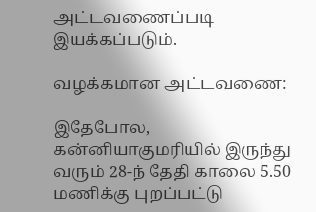அட்டவணைப்படி இயக்கப்படும்.

வழக்கமான அட்டவணை:

இதேபோல, கன்னியாகுமரியில் இருந்து வரும் 28-ந் தேதி காலை 5.50 மணிக்கு புறப்பட்டு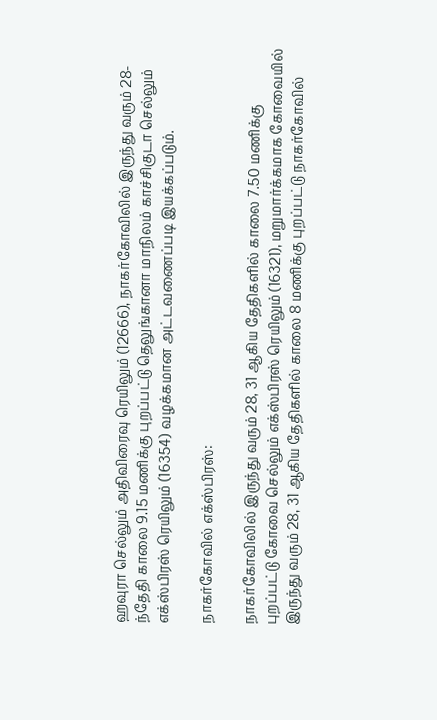ஹவுரா செல்லும் அதிவிரைவு ரெயிலும் (12666), நாகர்கோவிலில் இருந்து வரும் 28-ந்தேதி காலை 9.15 மணிக்கு புறப்பட்டு தெலுங்கானா மாநிலம் காச்சிகுடா செல்லும் எக்ஸ்பிரஸ் ரெயிலும் (16354) வழக்கமான அட்டவணைப்படி இயக்கப்படும்.

நாகர்கோவில் எக்ஸ்பிரஸ்:

நாகர்கோவிலில் இருந்து வரும் 28, 31 ஆகிய தேதிகளில் காலை 7.50 மணிக்கு புறப்பட்டு கோவை செல்லும் எக்ஸ்பிரஸ் ரெயிலும் (16321), மறுமார்க்கமாக கோவையில் இருந்து வரும் 28, 31 ஆகிய தேதிகளில் காலை 8 மணிக்கு புறப்பட்டு நாகர்கோவில்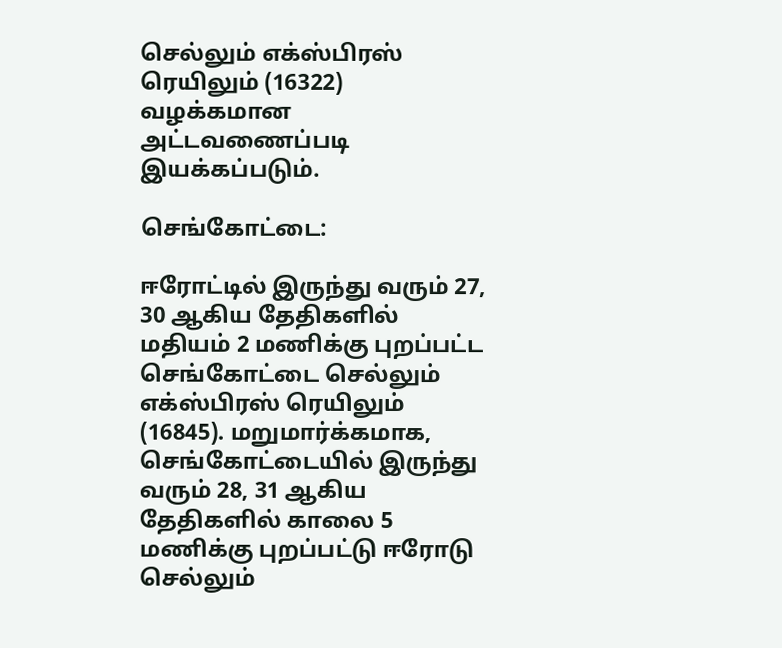செல்லும் எக்ஸ்பிரஸ் ரெயிலும் (16322) வழக்கமான அட்டவணைப்படி இயக்கப்படும்.

செங்கோட்டை:

ஈரோட்டில் இருந்து வரும் 27, 30 ஆகிய தேதிகளில் மதியம் 2 மணிக்கு புறப்பட்ட செங்கோட்டை செல்லும் எக்ஸ்பிரஸ் ரெயிலும் (16845). மறுமார்க்கமாக, செங்கோட்டையில் இருந்து வரும் 28, 31 ஆகிய தேதிகளில் காலை 5 மணிக்கு புறப்பட்டு ஈரோடு செல்லும்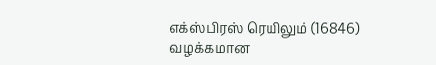எக்ஸ்பிரஸ் ரெயிலும் (16846) வழக்கமான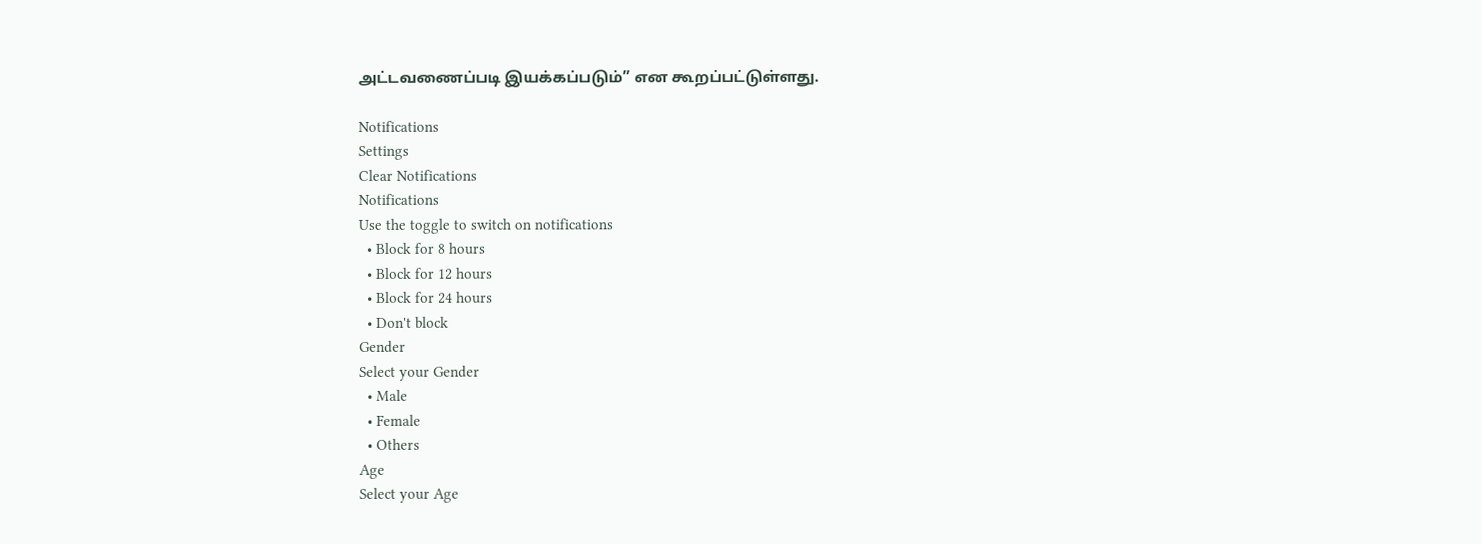அட்டவணைப்படி இயக்கப்படும்” என கூறப்பட்டுள்ளது.

Notifications
Settings
Clear Notifications
Notifications
Use the toggle to switch on notifications
  • Block for 8 hours
  • Block for 12 hours
  • Block for 24 hours
  • Don't block
Gender
Select your Gender
  • Male
  • Female
  • Others
Age
Select your Age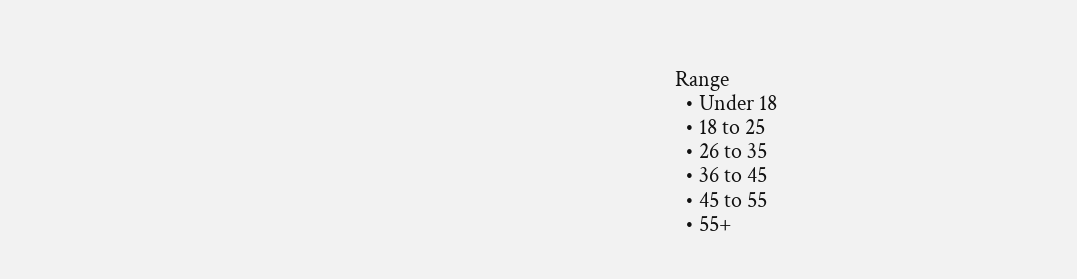Range
  • Under 18
  • 18 to 25
  • 26 to 35
  • 36 to 45
  • 45 to 55
  • 55+